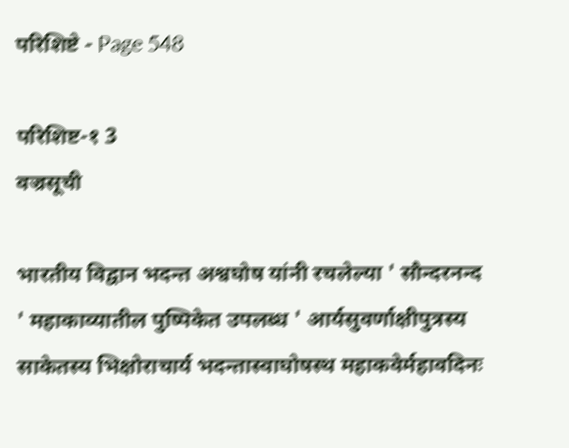परिशिष्टे - Page 548

परिशिष्ट-१ 3
वज्रसूची

भारतीय विद्वान भदन्त अश्वघोष यांनी रचलेल्या ' सौन्दरनन्द ' महाकाव्यातील पुष्पिकेत उपलब्ध ' आर्यसुवर्णाक्षीपुत्रस्य साकेतस्य भिक्षोराचार्य भदन्तास्वाघोषस्थ महाकवेर्महावदिनः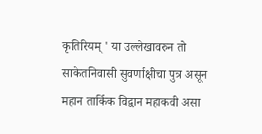कृतिरियम्‌ ' या उल्लेखावरुन तो साकेतनिवासी सुवर्णाक्षीचा पुत्र असून महान तार्किक विद्वान महाकवी असा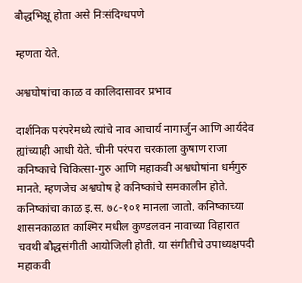बौद्धभिक्षू होता असे निःसंदिग्धपणे

म्हणता येते.

अश्वघोषांचा काळ व कालिदासावर प्रभाव

दार्शनिक परंपरेमध्ये त्यांचे नाव आचार्य नागार्जुन आणि आर्यदेव ह्यांच्याही आधी येते. चीनी परंपरा चरकाला कुषाण राजा कनिष्काचे चिकित्सा-गुरु आणि महाकवी अश्वधोषांना धर्मगुरु मानते. म्हणजेच अश्वघोष हे कनिष्कांचे समकालीन होते. कनिष्कांचा काळ इ.स. ७८-१०१ मानला जातो. कनिष्काच्या शासनकाळात काश्मिर मधील कुण्डलवन नावाच्या विहारात चवथी बौद्धसंगीती आयोजिली होती. या संगीतीचे उपाध्यक्षपदी महाकवी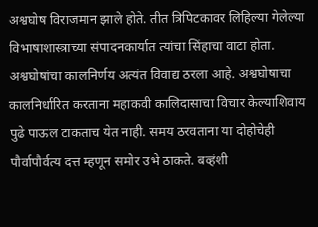अश्वघोष विराजमान झाले होते. तीत त्रिपिटकावर लिहिल्या गेलेल्या विभाषाशास्त्राच्या संपादनकार्यात त्यांचा सिंहाचा वाटा होता. अश्वघोषांचा कालनिर्णय अत्यंत विवाद्य ठरला आहे. अश्वघोषाचा कालनिर्धारित करताना महाकवी कालिदासाचा विचार केल्याशिवाय पुढे पाऊल टाकताच येत नाही. समय ठरवताना या दोहोचेही पौर्वापौर्वत्य दत्त म्हणून समोर उभे ठाकते. बव्हंशी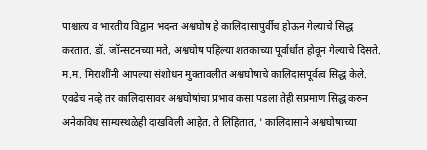पाश्चात्य व भारतीय विद्वान भदन्त अश्वघोष हे कालिदासापुर्वीच होऊन गेल्याचे सिद्ध करतात. डॉ. जॉन्सटनच्या मते, अश्वघोष पहिल्या शतकाच्या पूर्वार्धात होवून गेल्याचे दिसते. म.म. मिराशींनी आपल्या संशोधन मुक्तावलीत अश्वघोषाचे कालिदासपूर्वत्व सिद्ध केले. एवढेच नव्हे तर कालिदासावर अश्वघोषांचा प्रभाव कसा पडला तेही सप्रमाण सिद्ध करुन अनेकविध साम्यस्थळेही दाखविली आहेत. ते लिहितात, ' कालिदासाने अश्वघोषाच्या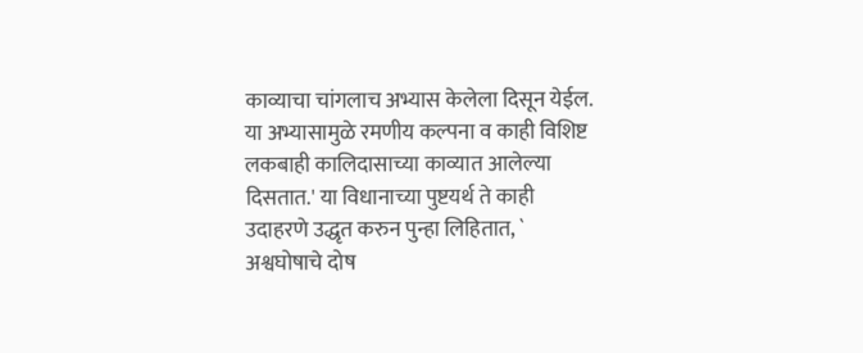काव्याचा चांगलाच अभ्यास केलेला दिसून येईल. या अभ्यासामुळे रमणीय कल्पना व काही विशिष्ट लकबाही कालिदासाच्या काव्यात आलेल्या दिसतात.' या विधानाच्या पुष्टयर्थ ते काही उदाहरणे उद्धृत करुन पुन्हा लिहितात, ` अश्वघोषाचे दोष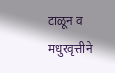टाळून व मधुरवृत्तीने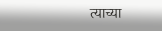त्याच्या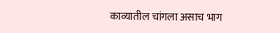काव्यातील चांगला असाच भाग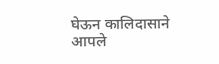घेऊन कालिदासाने आपले